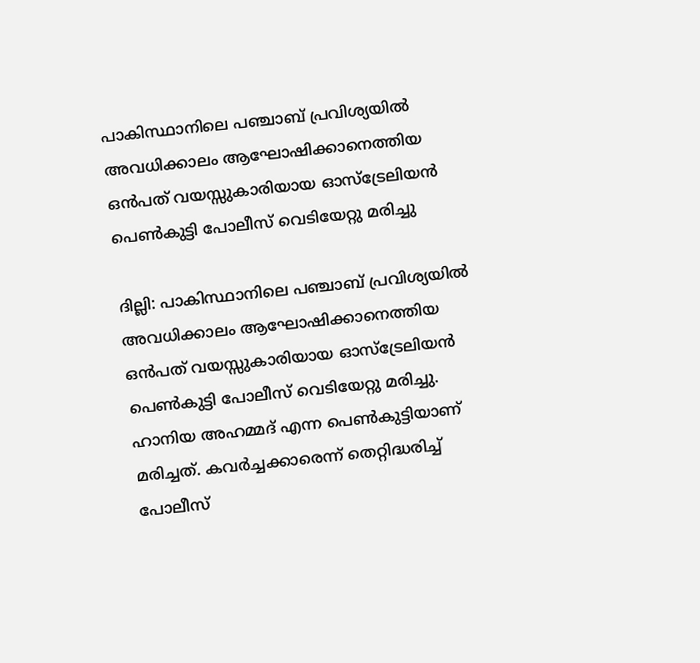പാകിസ്ഥാനിലെ പഞ്ചാബ് പ്രവിശ്യയിൽ അവധിക്കാലം ആഘോഷിക്കാനെത്തിയ ഒൻപത് വയസ്സുകാരിയായ ഓസ്‌ട്രേലിയൻ പെൺകുട്ടി പോലീസ് വെടിയേറ്റു മരിച്ചു

ദില്ലി: പാകിസ്ഥാനിലെ പഞ്ചാബ് പ്രവിശ്യയിൽ അവധിക്കാലം ആഘോഷിക്കാനെത്തിയ ഒൻപത് വയസ്സുകാരിയായ ഓസ്‌ട്രേലിയൻ പെൺകുട്ടി പോലീസ് വെടിയേറ്റു മരിച്ചു. ഹാനിയ അഹമ്മദ് എന്ന പെൺകുട്ടിയാണ് മരിച്ചത്. കവർച്ചക്കാരെന്ന് തെറ്റിദ്ധരിച്ച് പോലീസ്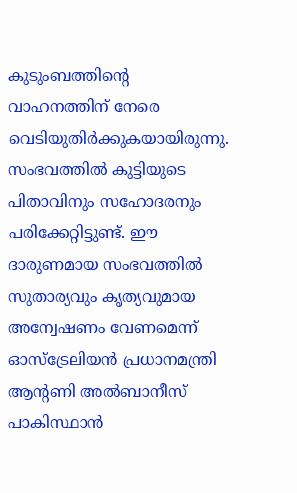കുടുംബത്തിന്റെ വാഹനത്തിന് നേരെ വെടിയുതിർക്കുകയായിരുന്നു. സംഭവത്തിൽ കുട്ടിയുടെ പിതാവിനും സഹോദരനും പരിക്കേറ്റിട്ടുണ്ട്. ഈ ദാരുണമായ സംഭവത്തിൽ സുതാര്യവും കൃത്യവുമായ അന്വേഷണം വേണമെന്ന് ഓസ്‌ട്രേലിയൻ പ്രധാനമന്ത്രി ആന്റണി അൽബാനീസ് പാകിസ്ഥാൻ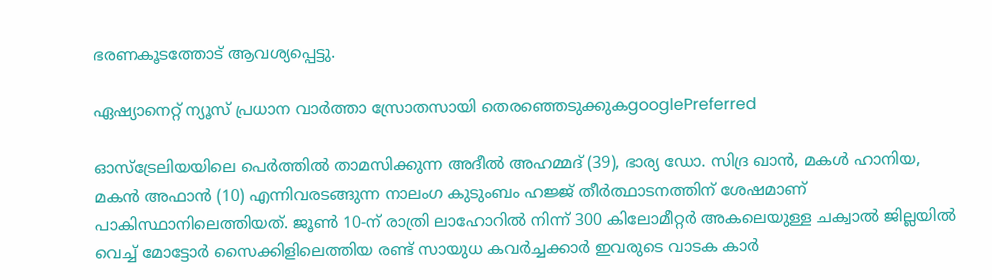ഭരണകൂടത്തോട് ആവശ്യപ്പെട്ടു.

ഏഷ്യാനെറ്റ് ന്യൂസ് പ്രധാന വാർത്താ സ്രോതസായി തെരഞ്ഞെടുക്കുകgooglePreferred

ഓസ്‌ട്രേലിയയിലെ പെർത്തിൽ താമസിക്കുന്ന അദീൽ അഹമ്മദ് (39), ഭാര്യ ഡോ. സിദ്ര ഖാൻ, മകൾ ഹാനിയ, മകൻ അഫാൻ (10) എന്നിവരടങ്ങുന്ന നാലംഗ കുടുംബം ഹജ്ജ് തീർത്ഥാടനത്തിന് ശേഷമാണ് പാകിസ്ഥാനിലെത്തിയത്. ജൂൺ 10-ന് രാത്രി ലാഹോറിൽ നിന്ന് 300 കിലോമീറ്റർ അകലെയുള്ള ചക്വാൽ ജില്ലയിൽ വെച്ച് മോട്ടോർ സൈക്കിളിലെത്തിയ രണ്ട് സായുധ കവർച്ചക്കാർ ഇവരുടെ വാടക കാർ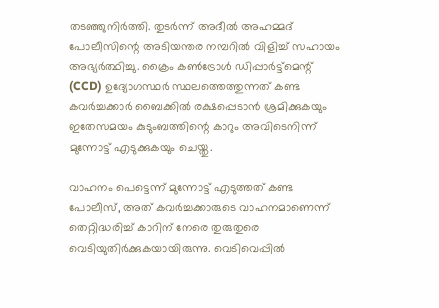തടഞ്ഞുനിർത്തി. തുടർന്ന് അദീൽ അഹമ്മദ് പോലീസിന്റെ അടിയന്തര നമ്പറിൽ വിളിച്ച് സഹായം അഭ്യർത്ഥിച്ചു. ക്രൈം കൺട്രോൾ ഡിപ്പാർട്ട്മെന്റ് (CCD) ഉദ്യോഗസ്ഥർ സ്ഥലത്തെത്തുന്നത് കണ്ട കവർച്ചക്കാർ ബൈക്കിൽ രക്ഷപ്പെടാൻ ശ്രമിക്കുകയും ഇതേസമയം കുടുംബത്തിന്റെ കാറും അവിടെനിന്ന് മുന്നോട്ട് എടുക്കുകയും ചെയ്തു.

വാഹനം പെട്ടെന്ന് മുന്നോട്ട് എടുത്തത് കണ്ട പോലീസ്, അത് കവർച്ചക്കാരുടെ വാഹനമാണെന്ന് തെറ്റിദ്ധരിച്ച് കാറിന് നേരെ തുരുതുരെ വെടിയുതിർക്കുകയായിരുന്നു. വെടിവെപ്പിൽ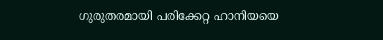ഗുരുതരമായി പരിക്കേറ്റ ഹാനിയയെ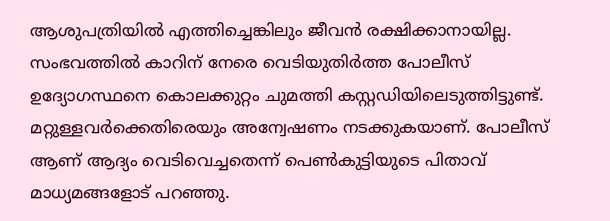ആശുപത്രിയിൽ എത്തിച്ചെങ്കിലും ജീവൻ രക്ഷിക്കാനായില്ല. സംഭവത്തിൽ കാറിന് നേരെ വെടിയുതിർത്ത പോലീസ് ഉദ്യോഗസ്ഥനെ കൊലക്കുറ്റം ചുമത്തി കസ്റ്റഡിയിലെടുത്തിട്ടുണ്ട്. മറ്റുള്ളവർക്കെതിരെയും അന്വേഷണം നടക്കുകയാണ്. പോലീസ് ആണ് ആദ്യം വെടിവെച്ചതെന്ന് പെൺകുട്ടിയുടെ പിതാവ് മാധ്യമങ്ങളോട് പറഞ്ഞു.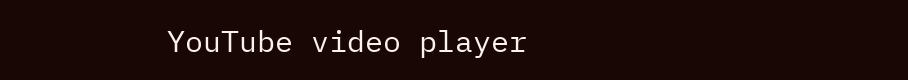YouTube video player